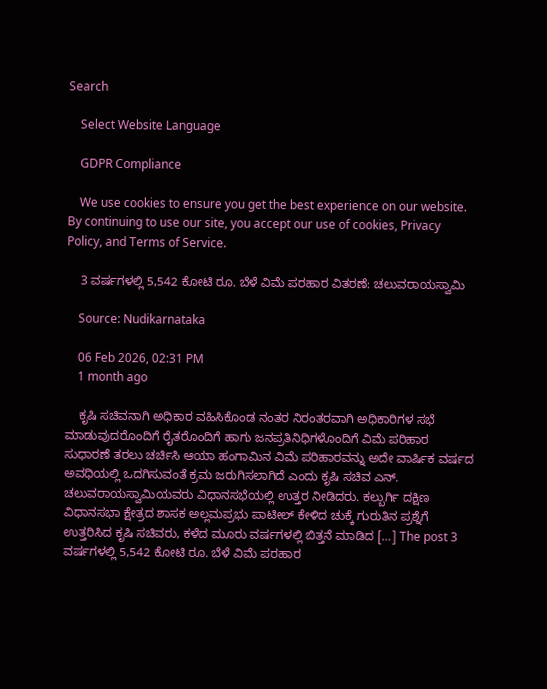Search

    Select Website Language

    GDPR Compliance

    We use cookies to ensure you get the best experience on our website. By continuing to use our site, you accept our use of cookies, Privacy Policy, and Terms of Service.

    3 ವರ್ಷಗಳಲ್ಲಿ 5,542 ಕೋಟಿ ರೂ. ಬೆಳೆ ವಿಮೆ ಪರಹಾರ ವಿತರಣೆ: ಚಲುವರಾಯಸ್ವಾಮಿ

    Source: Nudikarnataka

    06 Feb 2026, 02:31 PM
    1 month ago

    ಕೃಷಿ ಸಚಿವನಾಗಿ ಅಧಿಕಾರ ವಹಿಸಿಕೊಂಡ ನಂತರ ನಿರಂತರವಾಗಿ ಅಧಿಕಾರಿಗಳ ಸಭೆ ಮಾಡುವುದರೊಂದಿಗೆ ರೈತರೊಂದಿಗೆ ಹಾಗು ಜನಪ್ರತಿನಿಧಿಗಳೊಂದಿಗೆ ವಿಮೆ ಪರಿಹಾರ ಸುಧಾರಣೆ ತರಲು ಚರ್ಚಿಸಿ ಆಯಾ ಹಂಗಾಮಿನ ವಿಮೆ ಪರಿಹಾರವನ್ನು ಅದೇ ವಾರ್ಷಿಕ ವರ್ಷದ ಅವಧಿಯಲ್ಲಿ ಒದಗಿಸುವಂತೆ ಕ್ರಮ ಜರುಗಿಸಲಾಗಿದೆ ಎಂದು ಕೃಷಿ ಸಚಿವ ಎನ್. ಚಲುವರಾಯಸ್ವಾಮಿಯವರು ವಿಧಾನಸಭೆಯಲ್ಲಿ ಉತ್ತರ ನೀಡಿದರು. ಕಲ್ಬುರ್ಗಿ ದಕ್ಷಿಣ ವಿಧಾನಸಭಾ ಕ್ಷೇತ್ರದ ಶಾಸಕ ಅಲ್ಲಮಪ್ರಭು ಪಾಟೀಲ್ ಕೇಳಿದ ಚುಕ್ಕೆ ಗುರುತಿನ ಪ್ರಶ್ನೆಗೆ ಉತ್ತರಿಸಿದ ಕೃಷಿ ಸಚಿವರು, ಕಳೆದ ಮೂರು ವರ್ಷಗಳಲ್ಲಿ ಬಿತ್ತನೆ ಮಾಡಿದ […] The post 3 ವರ್ಷಗಳಲ್ಲಿ 5,542 ಕೋಟಿ ರೂ. ಬೆಳೆ ವಿಮೆ ಪರಹಾರ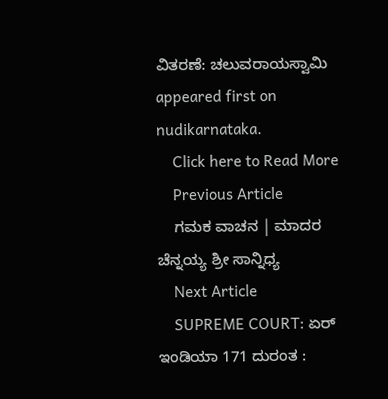ವಿತರಣೆ: ಚಲುವರಾಯಸ್ವಾಮಿ appeared first on nudikarnataka.
    Click here to Read More
    Previous Article
    ಗಮಕ ವಾಚನ | ಮಾದರ ಚೆನ್ನಯ್ಯ ಶ್ರೀ ಸಾನ್ನಿಧ್ಯ
    Next Article
    SUPREME COURT: ಏರ್ ಇಂಡಿಯಾ 171 ದುರಂತ :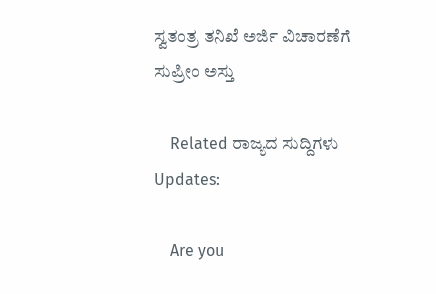ಸ್ವತಂತ್ರ ತನಿಖೆ ಅರ್ಜಿ ವಿಚಾರಣೆಗೆ ಸುಪ್ರೀಂ ಅಸ್ತು

    Related ರಾಜ್ಯದ ಸುದ್ದಿಗಳು Updates:

    Are you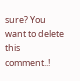sure? You want to delete this comment..!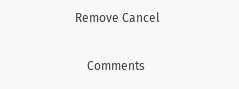Remove Cancel

    Comments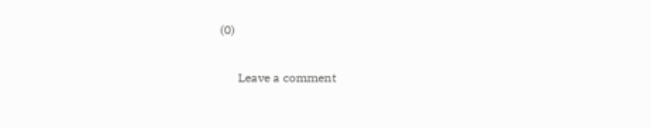(0)

      Leave a comment